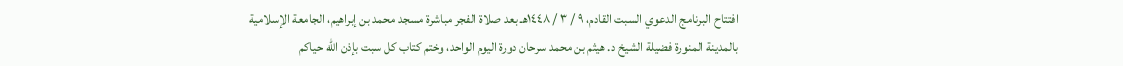افتتاح البرنامج الدعوي السبت القادم، ٩ / ٣ / ١٤٤٨هـ بعد صلاة الفجر مباشرة مسجد محمد بن إبراهيم، الجامعة الإسلامية بالمدينة المنورة فضيلة الشيخ د. هيثم بن محمد سرحان دورة اليوم الواحد، وختم كتاب كل سبت بإذن الله حياكم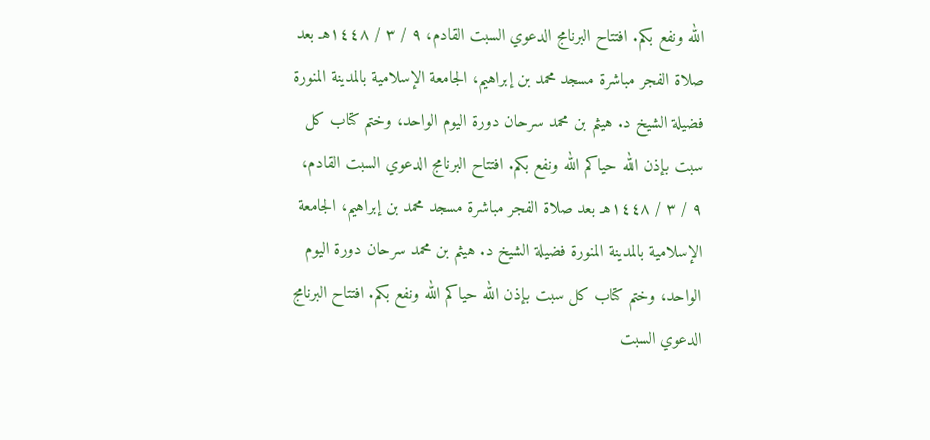الله ونفع بكم. افتتاح البرنامج الدعوي السبت القادم، ٩ / ٣ / ١٤٤٨هـ بعد صلاة الفجر مباشرة مسجد محمد بن إبراهيم، الجامعة الإسلامية بالمدينة المنورة فضيلة الشيخ د. هيثم بن محمد سرحان دورة اليوم الواحد، وختم كتاب كل سبت بإذن الله حياكم الله ونفع بكم. افتتاح البرنامج الدعوي السبت القادم، ٩ / ٣ / ١٤٤٨هـ بعد صلاة الفجر مباشرة مسجد محمد بن إبراهيم، الجامعة الإسلامية بالمدينة المنورة فضيلة الشيخ د. هيثم بن محمد سرحان دورة اليوم الواحد، وختم كتاب كل سبت بإذن الله حياكم الله ونفع بكم. افتتاح البرنامج الدعوي السبت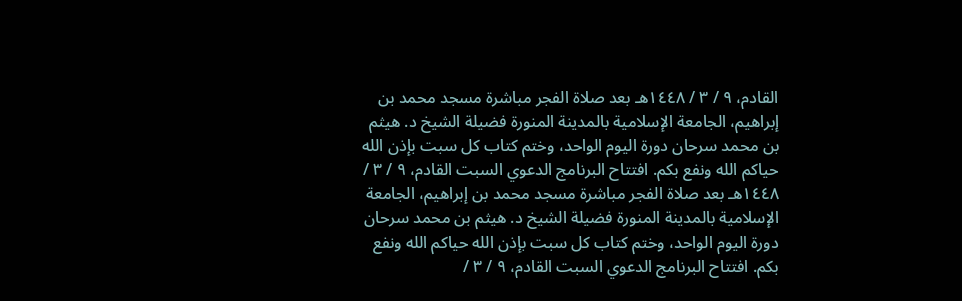القادم، ٩ / ٣ / ١٤٤٨هـ بعد صلاة الفجر مباشرة مسجد محمد بن إبراهيم، الجامعة الإسلامية بالمدينة المنورة فضيلة الشيخ د. هيثم بن محمد سرحان دورة اليوم الواحد، وختم كتاب كل سبت بإذن الله حياكم الله ونفع بكم. افتتاح البرنامج الدعوي السبت القادم، ٩ / ٣ / ١٤٤٨هـ بعد صلاة الفجر مباشرة مسجد محمد بن إبراهيم، الجامعة الإسلامية بالمدينة المنورة فضيلة الشيخ د. هيثم بن محمد سرحان دورة اليوم الواحد، وختم كتاب كل سبت بإذن الله حياكم الله ونفع بكم. افتتاح البرنامج الدعوي السبت القادم، ٩ / ٣ /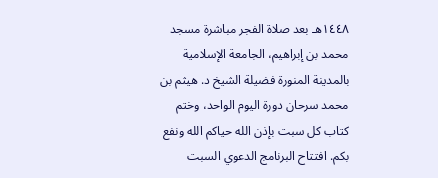١٤٤٨هـ بعد صلاة الفجر مباشرة مسجد محمد بن إبراهيم، الجامعة الإسلامية بالمدينة المنورة فضيلة الشيخ د. هيثم بن محمد سرحان دورة اليوم الواحد، وختم كتاب كل سبت بإذن الله حياكم الله ونفع بكم. افتتاح البرنامج الدعوي السبت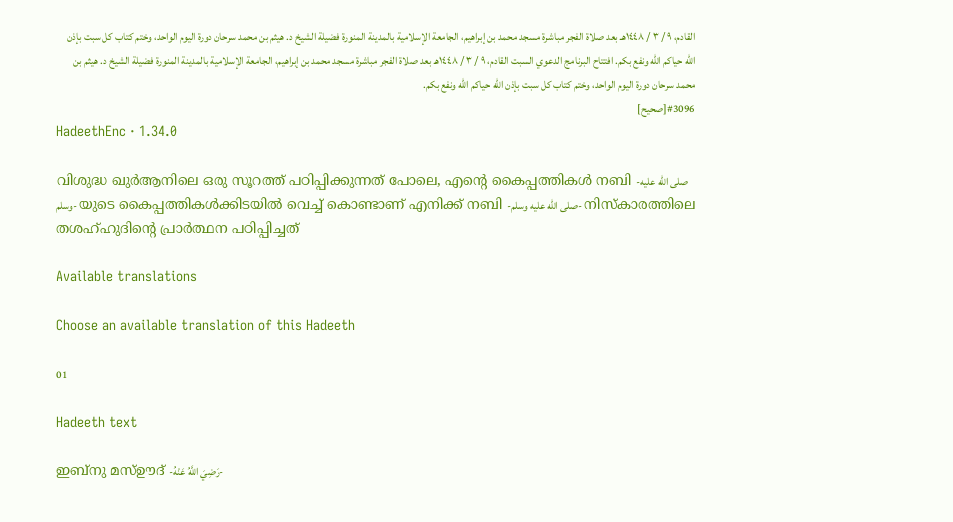القادم، ٩ / ٣ / ١٤٤٨هـ بعد صلاة الفجر مباشرة مسجد محمد بن إبراهيم، الجامعة الإسلامية بالمدينة المنورة فضيلة الشيخ د. هيثم بن محمد سرحان دورة اليوم الواحد، وختم كتاب كل سبت بإذن الله حياكم الله ونفع بكم. افتتاح البرنامج الدعوي السبت القادم، ٩ / ٣ / ١٤٤٨هـ بعد صلاة الفجر مباشرة مسجد محمد بن إبراهيم، الجامعة الإسلامية بالمدينة المنورة فضيلة الشيخ د. هيثم بن محمد سرحان دورة اليوم الواحد، وختم كتاب كل سبت بإذن الله حياكم الله ونفع بكم.
#3096[صحيح]
HadeethEnc · 1.34.0

വിശുദ്ധ ഖുർആനിലെ ഒരു സൂറത്ത് പഠിപ്പിക്കുന്നത് പോലെ, എൻ്റെ കൈപ്പത്തികൾ നബി -صلى الله عليه وسلم- യുടെ കൈപ്പത്തികൾക്കിടയിൽ വെച്ച് കൊണ്ടാണ് എനിക്ക് നബി -صلى الله عليه وسلم- നിസ്കാരത്തിലെ തശഹ്ഹുദിൻ്റെ പ്രാർത്ഥന പഠിപ്പിച്ചത്

Available translations

Choose an available translation of this Hadeeth

01

Hadeeth text

ഇബ്‌നു മസ്ഊദ് -رَضِيَ اللَّهُ عَنْهُ-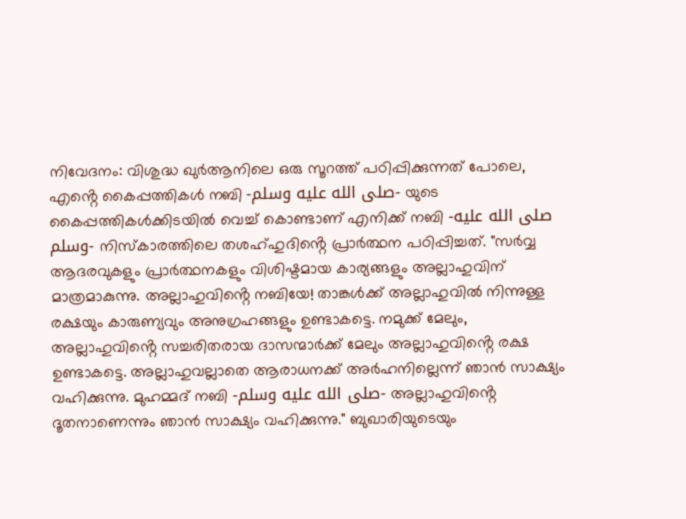നിവേദനം: വിശുദ്ധ ഖുർആനിലെ ഒരു സൂറത്ത് പഠിപ്പിക്കുന്നത് പോലെ, എൻ്റെ കൈപ്പത്തികൾ നബി -صلى الله عليه وسلم- യുടെ കൈപ്പത്തികൾക്കിടയിൽ വെച്ച് കൊണ്ടാണ് എനിക്ക് നബി -صلى الله عليه وسلم- നിസ്കാരത്തിലെ തശഹ്ഹുദിൻ്റെ പ്രാർത്ഥന പഠിപ്പിച്ചത്. "സർവ്വ ആദരവുകളും പ്രാർത്ഥനകളും വിശിഷ്ടമായ കാര്യങ്ങളും അല്ലാഹുവിന് മാത്രമാകുന്നു. അല്ലാഹുവിൻ്റെ നബിയേ! താങ്കൾക്ക് അല്ലാഹുവിൽ നിന്നുള്ള രക്ഷയും കാരുണ്യവും അനുഗ്രഹങ്ങളും ഉണ്ടാകട്ടെ. നമുക്ക് മേലും, അല്ലാഹുവിൻ്റെ സച്ചരിതരായ ദാസന്മാർക്ക് മേലും അല്ലാഹുവിൻ്റെ രക്ഷ ഉണ്ടാകട്ടെ. അല്ലാഹുവല്ലാതെ ആരാധനക്ക് അർഹനില്ലെന്ന് ഞാൻ സാക്ഷ്യം വഹിക്കുന്നു. മുഹമ്മദ് നബി -صلى الله عليه وسلم- അല്ലാഹുവിൻ്റെ ദൂതനാണെന്നും ഞാൻ സാക്ഷ്യം വഹിക്കുന്നു." ബുഖാരിയുടെയും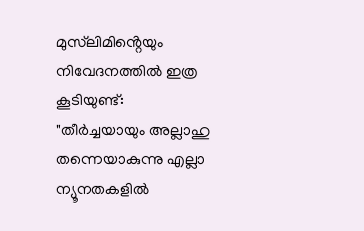മുസ്‌ലിമിൻ്റെയും നിവേദനത്തിൽ ഇത്ര കൂടിയുണ്ട്: "തീർച്ചയായും അല്ലാഹു തന്നെയാകുന്നു എല്ലാ ന്യൂനതകളിൽ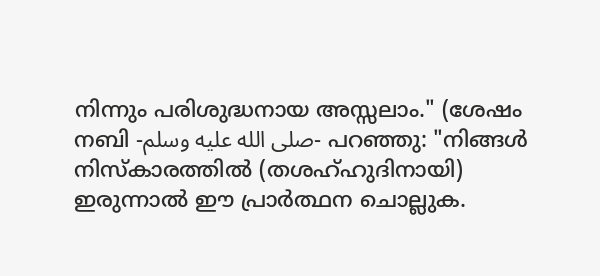നിന്നും പരിശുദ്ധനായ അസ്സലാം." (ശേഷം നബി -صلى الله عليه وسلم- പറഞ്ഞു: "നിങ്ങൾ നിസ്കാരത്തിൽ (തശഹ്ഹുദിനായി) ഇരുന്നാൽ ഈ പ്രാർത്ഥന ചൊല്ലുക.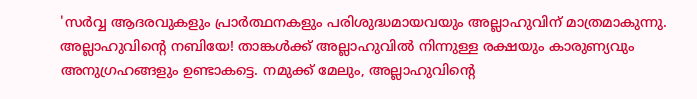'സർവ്വ ആദരവുകളും പ്രാർത്ഥനകളും പരിശുദ്ധമായവയും അല്ലാഹുവിന് മാത്രമാകുന്നു. അല്ലാഹുവിൻ്റെ നബിയേ! താങ്കൾക്ക് അല്ലാഹുവിൽ നിന്നുള്ള രക്ഷയും കാരുണ്യവും അനുഗ്രഹങ്ങളും ഉണ്ടാകട്ടെ. നമുക്ക് മേലും, അല്ലാഹുവിൻ്റെ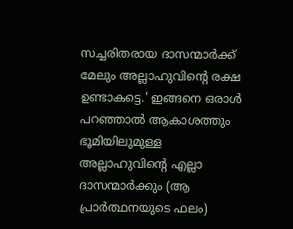സച്ചരിതരായ ദാസന്മാർക്ക് മേലും അല്ലാഹുവിൻ്റെ രക്ഷ ഉണ്ടാകട്ടെ.' ഇങ്ങനെ ഒരാൾ പറഞ്ഞാൽ ആകാശത്തും ഭൂമിയിലുമുള്ള അല്ലാഹുവിൻ്റെ എല്ലാ ദാസന്മാർക്കും (ആ പ്രാർത്ഥനയുടെ ഫലം)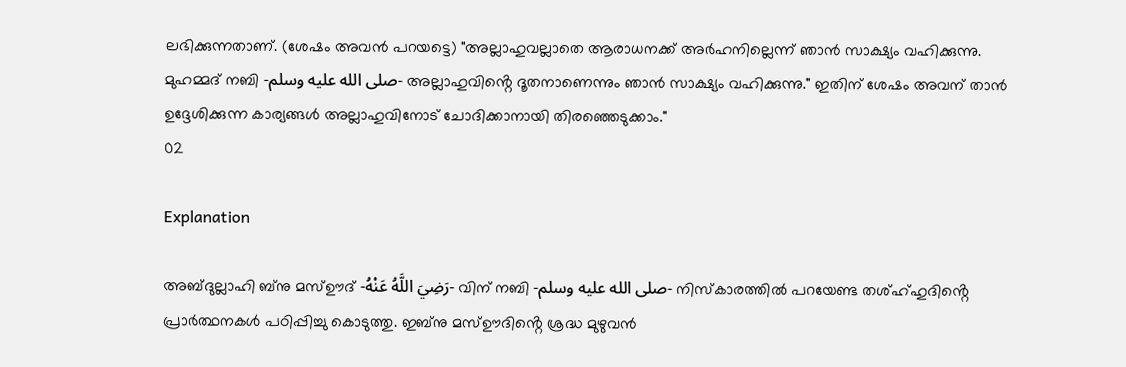ലഭിക്കുന്നതാണ്. (ശേഷം അവൻ പറയട്ടെ) "അല്ലാഹുവല്ലാതെ ആരാധനക്ക് അർഹനില്ലെന്ന് ഞാൻ സാക്ഷ്യം വഹിക്കുന്നു. മുഹമ്മദ് നബി -صلى الله عليه وسلم- അല്ലാഹുവിൻ്റെ ദൂതനാണെന്നും ഞാൻ സാക്ഷ്യം വഹിക്കുന്നു." ഇതിന് ശേഷം അവന് താൻ ഉദ്ദേശിക്കുന്ന കാര്യങ്ങൾ അല്ലാഹുവിനോട് ചോദിക്കാനായി തിരഞ്ഞെടുക്കാം."
02

Explanation

അബ്ദുല്ലാഹി ബ്നു മസ്ഊദ് -رَضِيَ اللَّهُ عَنْهُ- വിന് നബി -صلى الله عليه وسلم- നിസ്കാരത്തിൽ പറയേണ്ട തശ്ഹ്ഹുദിൻ്റെ പ്രാർത്ഥനകൾ പഠിപ്പിച്ചു കൊടുത്തു. ഇബ്നു മസ്ഊദിൻ്റെ ശ്രദ്ധ മുഴുവൻ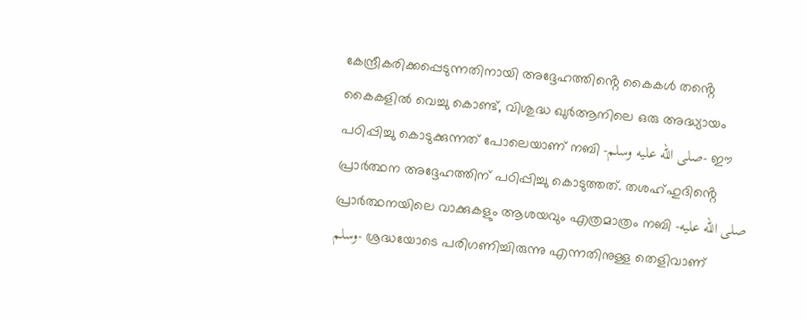കേന്ദ്രീകരിക്കപ്പെടുന്നതിനായി അദ്ദേഹത്തിൻ്റെ കൈകൾ തൻ്റെ കൈകളിൽ വെച്ചു കൊണ്ട്, വിശുദ്ധ ഖുർആനിലെ ഒരു അദ്ധ്യായം പഠിപ്പിച്ചു കൊടുക്കുന്നത് പോലെയാണ് നബി -صلى الله عليه وسلم- ഈ പ്രാർത്ഥന അദ്ദേഹത്തിന് പഠിപ്പിച്ചു കൊടുത്തത്. തശഹ്ഹുദിൻ്റെ പ്രാർത്ഥനയിലെ വാക്കുകളും ആശയവും എത്രമാത്രം നബി -صلى الله عليه وسلم- ശ്രദ്ധയോടെ പരിഗണിച്ചിരുന്നു എന്നതിനുള്ള തെളിവാണ്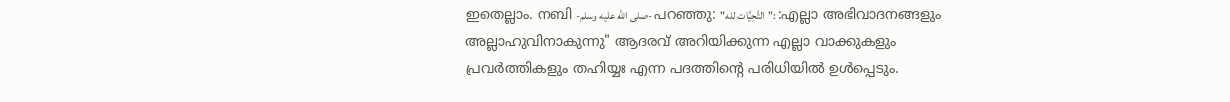ഇതെല്ലാം. നബി -صلى الله عليه وسلم- പറഞ്ഞു: "التَّحِيَّات لله": :എല്ലാ അഭിവാദനങ്ങളും അല്ലാഹുവിനാകുന്നു" ആദരവ് അറിയിക്കുന്ന എല്ലാ വാക്കുകളും പ്രവർത്തികളും തഹിയ്യഃ എന്ന പദത്തിൻ്റെ പരിധിയിൽ ഉൾപ്പെടും.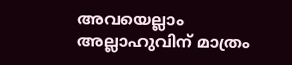അവയെല്ലാം അല്ലാഹുവിന് മാത്രം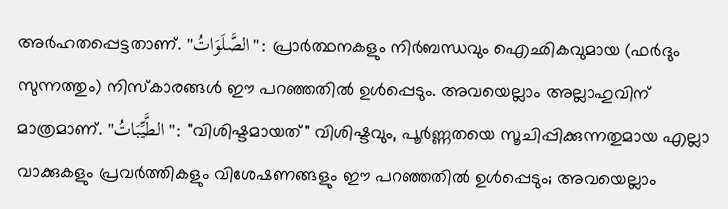അർഹതപ്പെട്ടതാണ്. "الصَّلَوَاتُ": പ്രാർത്ഥനകളും നിർബന്ധവും ഐഛികവുമായ (ഫർദും സുന്നത്തും) നിസ്കാരങ്ങൾ ഈ പറഞ്ഞതിൽ ഉൾപ്പെടും. അവയെല്ലാം അല്ലാഹുവിന് മാത്രമാണ്. "الطَّيِّبَاتُ": "വിശിഷ്ടമായത്" വിശിഷ്ടവും, പൂർണ്ണതയെ സൂചിപ്പിക്കുന്നതുമായ എല്ലാ വാക്കുകളും പ്രവർത്തികളും വിശേഷണങ്ങളും ഈ പറഞ്ഞതിൽ ഉൾപ്പെടും; അവയെല്ലാം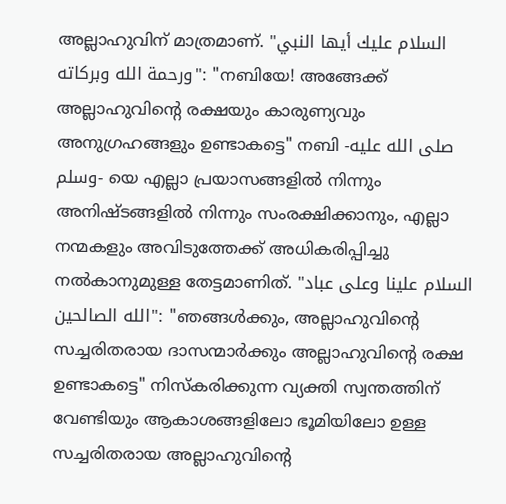അല്ലാഹുവിന് മാത്രമാണ്. "السلام عليك أيها النبي ورحمة الله وبركاته": "നബിയേ! അങ്ങേക്ക് അല്ലാഹുവിൻ്റെ രക്ഷയും കാരുണ്യവും അനുഗ്രഹങ്ങളും ഉണ്ടാകട്ടെ" നബി -صلى الله عليه وسلم- യെ എല്ലാ പ്രയാസങ്ങളിൽ നിന്നും അനിഷ്ടങ്ങളിൽ നിന്നും സംരക്ഷിക്കാനും, എല്ലാ നന്മകളും അവിടുത്തേക്ക് അധികരിപ്പിച്ചു നൽകാനുമുള്ള തേട്ടമാണിത്. "السلام علينا وعلى عباد الله الصالحين": "ഞങ്ങൾക്കും, അല്ലാഹുവിൻ്റെ സച്ചരിതരായ ദാസന്മാർക്കും അല്ലാഹുവിൻ്റെ രക്ഷ ഉണ്ടാകട്ടെ" നിസ്കരിക്കുന്ന വ്യക്തി സ്വന്തത്തിന് വേണ്ടിയും ആകാശങ്ങളിലോ ഭൂമിയിലോ ഉള്ള സച്ചരിതരായ അല്ലാഹുവിൻ്റെ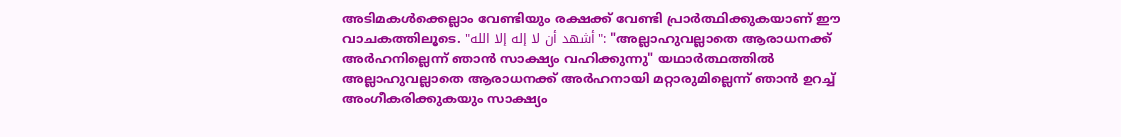അടിമകൾക്കെല്ലാം വേണ്ടിയും രക്ഷക്ക് വേണ്ടി പ്രാർത്ഥിക്കുകയാണ് ഈ വാചകത്തിലൂടെ. "أشهد أن لا إله إلا الله": "അല്ലാഹുവല്ലാതെ ആരാധനക്ക് അർഹനില്ലെന്ന് ഞാൻ സാക്ഷ്യം വഹിക്കുന്നു" യഥാർത്ഥത്തിൽ അല്ലാഹുവല്ലാതെ ആരാധനക്ക് അർഹനായി മറ്റാരുമില്ലെന്ന് ഞാൻ ഉറച്ച് അംഗീകരിക്കുകയും സാക്ഷ്യം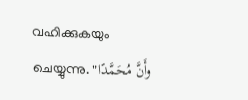വഹിക്കുകയും ചെയ്യുന്നു. "وأَنَّ مُحَمَّدًا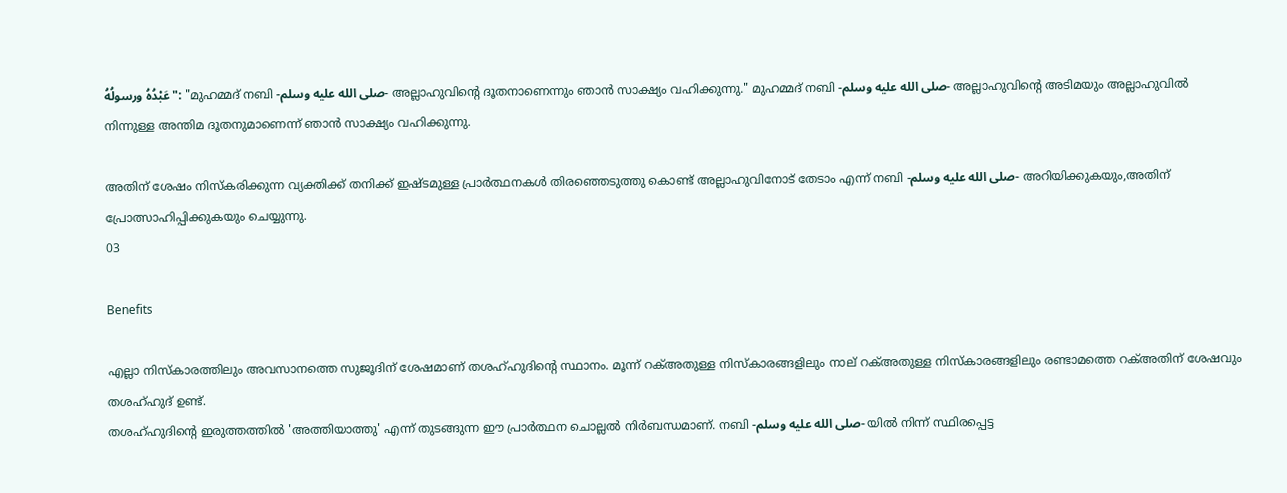عَبْدُهُ ورسولُهُ": "മുഹമ്മദ് നബി -صلى الله عليه وسلم- അല്ലാഹുവിൻ്റെ ദൂതനാണെന്നും ഞാൻ സാക്ഷ്യം വഹിക്കുന്നു." മുഹമ്മദ് നബി -صلى الله عليه وسلم- അല്ലാഹുവിൻ്റെ അടിമയും അല്ലാഹുവിൽ നിന്നുള്ള അന്തിമ ദൂതനുമാണെന്ന് ഞാൻ സാക്ഷ്യം വഹിക്കുന്നു.

അതിന് ശേഷം നിസ്കരിക്കുന്ന വ്യക്തിക്ക് തനിക്ക് ഇഷ്ടമുള്ള പ്രാർത്ഥനകൾ തിരഞ്ഞെടുത്തു കൊണ്ട് അല്ലാഹുവിനോട് തേടാം എന്ന് നബി -صلى الله عليه وسلم- അറിയിക്കുകയും,അതിന് പ്രോത്സാഹിപ്പിക്കുകയും ചെയ്യുന്നു.
03

Benefits

എല്ലാ നിസ്കാരത്തിലും അവസാനത്തെ സുജൂദിന് ശേഷമാണ് തശഹ്ഹുദിൻ്റെ സ്ഥാനം. മൂന്ന് റക്അതുള്ള നിസ്കാരങ്ങളിലും നാല് റക്അതുള്ള നിസ്കാരങ്ങളിലും രണ്ടാമത്തെ റക്അതിന് ശേഷവും തശഹ്ഹുദ് ഉണ്ട്.
തശഹ്ഹുദിൻ്റെ ഇരുത്തത്തിൽ 'അത്തിയാത്തു' എന്ന് തുടങ്ങുന്ന ഈ പ്രാർത്ഥന ചൊല്ലൽ നിർബന്ധമാണ്. നബി -صلى الله عليه وسلم- യിൽ നിന്ന് സ്ഥിരപ്പെട്ട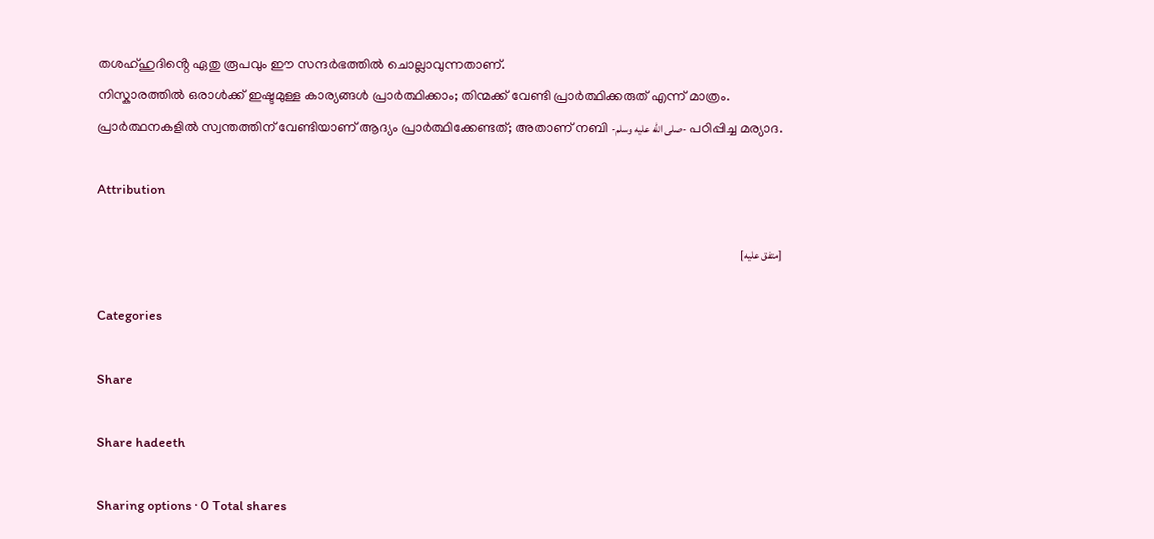തശഹ്ഹുദിൻ്റെ ഏതു രൂപവും ഈ സന്ദർഭത്തിൽ ചൊല്ലാവുന്നതാണ്.
നിസ്കാരത്തിൽ ഒരാൾക്ക് ഇഷ്ടമുള്ള കാര്യങ്ങൾ പ്രാർത്ഥിക്കാം; തിന്മക്ക് വേണ്ടി പ്രാർത്ഥിക്കരുത് എന്ന് മാത്രം.
പ്രാർത്ഥനകളിൽ സ്വന്തത്തിന് വേണ്ടിയാണ് ആദ്യം പ്രാർത്ഥിക്കേണ്ടത്; അതാണ് നബി -صلى الله عليه وسلم- പഠിപ്പിച്ച മര്യാദ.

Attribution

[متفق عليه]

Categories

Share

Share hadeeth

Sharing options · 0 Total shares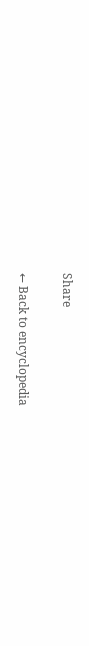Share

← Back to encyclopedia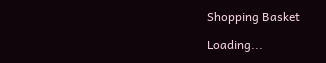Shopping Basket

Loading...